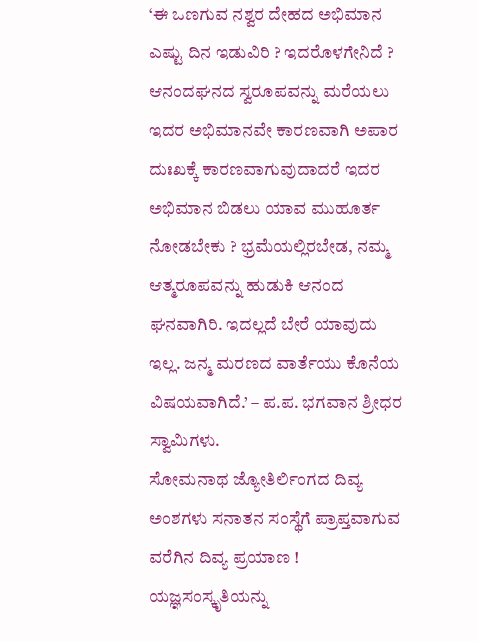‘ಈ ಒಣಗುವ ನಶ್ವರ ದೇಹದ ಅಭಿಮಾನ ಎಷ್ಟು ದಿನ ಇಡುವಿರಿ ? ಇದರೊಳಗೇನಿದೆ ? ಆನಂದಘನದ ಸ್ವರೂಪವನ್ನು ಮರೆಯಲು ಇದರ ಅಭಿಮಾನವೇ ಕಾರಣವಾಗಿ ಅಪಾರ ದುಃಖಕ್ಕೆ ಕಾರಣವಾಗುವುದಾದರೆ ಇದರ ಅಭಿಮಾನ ಬಿಡಲು ಯಾವ ಮುಹೂರ್ತ ನೋಡಬೇಕು ? ಭ್ರಮೆಯಲ್ಲಿರಬೇಡ, ನಮ್ಮ ಆತ್ಮರೂಪವನ್ನು ಹುಡುಕಿ ಆನಂದ ಘನವಾಗಿರಿ. ಇದಲ್ಲದೆ ಬೇರೆ ಯಾವುದು ಇಲ್ಲ. ಜನ್ಮ ಮರಣದ ವಾರ್ತೆಯು ಕೊನೆಯ ವಿಷಯವಾಗಿದೆ.’ – ಪ.ಪ. ಭಗವಾನ ಶ್ರೀಧರ ಸ್ವಾಮಿಗಳು.
ಸೋಮನಾಥ ಜ್ಯೋತಿರ್ಲಿಂಗದ ದಿವ್ಯ ಅಂಶಗಳು ಸನಾತನ ಸಂಸ್ಥೆಗೆ ಪ್ರಾಪ್ತವಾಗುವ ವರೆಗಿನ ದಿವ್ಯ ಪ್ರಯಾಣ !
ಯಜ್ಞಸಂಸ್ಕೃತಿಯನ್ನು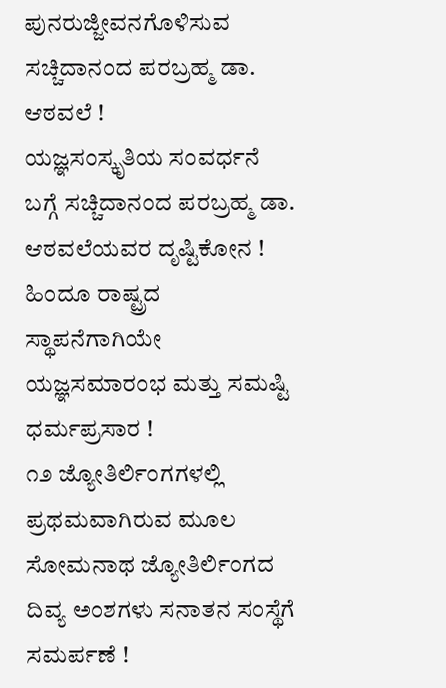ಪುನರುಜ್ಜೀವನಗೊಳಿಸುವ ಸಚ್ಚಿದಾನಂದ ಪರಬ್ರಹ್ಮ ಡಾ. ಆಠವಲೆ !
ಯಜ್ಞಸಂಸ್ಕೃತಿಯ ಸಂವರ್ಧನೆ ಬಗ್ಗೆ ಸಚ್ಚಿದಾನಂದ ಪರಬ್ರಹ್ಮ ಡಾ. ಆಠವಲೆಯವರ ದೃಷ್ಟಿಕೋನ !
ಹಿಂದೂ ರಾಷ್ಟ್ರದ ಸ್ಥಾಪನೆಗಾಗಿಯೇ ಯಜ್ಞಸಮಾರಂಭ ಮತ್ತು ಸಮಷ್ಟಿ ಧರ್ಮಪ್ರಸಾರ !
೧೨ ಜ್ಯೋತಿರ್ಲಿಂಗಗಳಲ್ಲಿ ಪ್ರಥಮವಾಗಿರುವ ಮೂಲ ಸೋಮನಾಥ ಜ್ಯೋತಿರ್ಲಿಂಗದ ದಿವ್ಯ ಅಂಶಗಳು ಸನಾತನ ಸಂಸ್ಥೆಗೆ ಸಮರ್ಪಣೆ !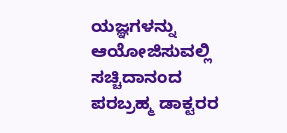ಯಜ್ಞಗಳನ್ನು ಆಯೋಜಿಸುವಲ್ಲಿ ಸಚ್ಚಿದಾನಂದ ಪರಬ್ರಹ್ಮ ಡಾಕ್ಟರರ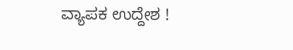ವ್ಯಾಪಕ ಉದ್ದೇಶ !